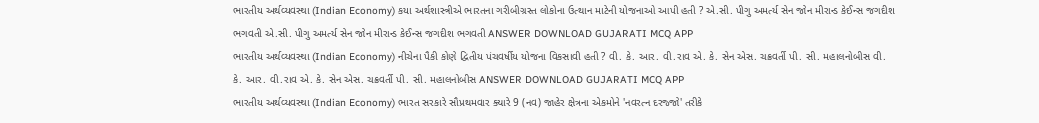ભારતીય અર્થવ્યવસ્થા (Indian Economy) કયા અર્થશાસ્ત્રીએ ભારતના ગરીબીગ્રસ્ત લોકોના ઉત્થાન માટેની યોજનાઓ આપી હતી ? એ.સી. પીગુ અમર્ત્ય સેન જોન મીરાન્ડ કેઈન્સ જગદીશ ભગવતી એ.સી. પીગુ અમર્ત્ય સેન જોન મીરાન્ડ કેઈન્સ જગદીશ ભગવતી ANSWER DOWNLOAD GUJARATI MCQ APP
ભારતીય અર્થવ્યવસ્થા (Indian Economy) નીચેના પૈકી કોણે દ્વિતીય પંચવર્ષીય યોજના વિકસાવી હતી ? વી. કે. આર. વી.રાવ એ. કે. સેન એસ. ચક્રવર્તી પી. સી. મહાલનોબીસ વી. કે. આર. વી.રાવ એ. કે. સેન એસ. ચક્રવર્તી પી. સી. મહાલનોબીસ ANSWER DOWNLOAD GUJARATI MCQ APP
ભારતીય અર્થવ્યવસ્થા (Indian Economy) ભારત સરકારે સૌપ્રથમવાર ક્યારે 9 (નવ) જાહેર ક્ષેત્રના એકમોને 'નવરત્ન દરજ્જો' તરીકે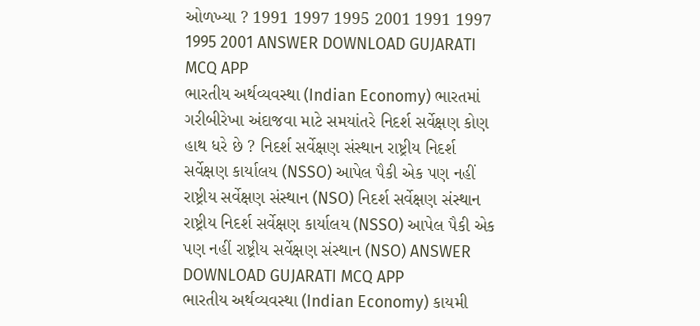ઓળખ્યા ? 1991 1997 1995 2001 1991 1997 1995 2001 ANSWER DOWNLOAD GUJARATI MCQ APP
ભારતીય અર્થવ્યવસ્થા (Indian Economy) ભારતમાં ગરીબીરેખા અંદાજવા માટે સમયાંતરે નિદર્શ સર્વેક્ષણ કોણ હાથ ધરે છે ? નિદર્શ સર્વેક્ષણ સંસ્થાન રાષ્ટ્રીય નિદર્શ સર્વેક્ષણ કાર્યાલય (NSSO) આપેલ પૈકી એક પણ નહીં રાષ્ટ્રીય સર્વેક્ષણ સંસ્થાન (NSO) નિદર્શ સર્વેક્ષણ સંસ્થાન રાષ્ટ્રીય નિદર્શ સર્વેક્ષણ કાર્યાલય (NSSO) આપેલ પૈકી એક પણ નહીં રાષ્ટ્રીય સર્વેક્ષણ સંસ્થાન (NSO) ANSWER DOWNLOAD GUJARATI MCQ APP
ભારતીય અર્થવ્યવસ્થા (Indian Economy) કાયમી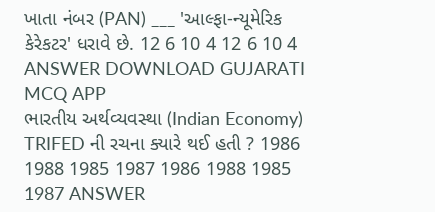ખાતા નંબર (PAN) ___ 'આલ્ફા-ન્યૂમેરિક કેરેકટર' ધરાવે છે. 12 6 10 4 12 6 10 4 ANSWER DOWNLOAD GUJARATI MCQ APP
ભારતીય અર્થવ્યવસ્થા (Indian Economy) TRIFED ની રચના ક્યારે થઈ હતી ? 1986 1988 1985 1987 1986 1988 1985 1987 ANSWER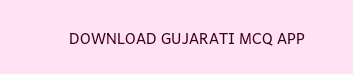DOWNLOAD GUJARATI MCQ APP